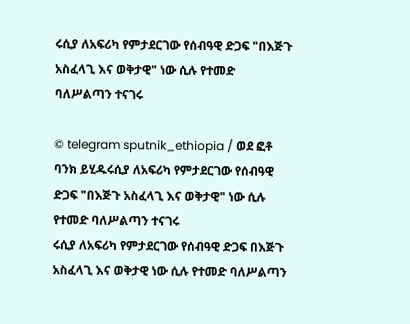ሩሲያ ለአፍሪካ የምታደርገው የሰብዓዊ ድጋፍ "በእጅጉ አስፈላጊ እና ወቅታዊ" ነው ሲሉ የተመድ ባለሥልጣን ተናገሩ

© telegram sputnik_ethiopia / ወደ ፎቶ ባንክ ይሂዱሩሲያ ለአፍሪካ የምታደርገው የሰብዓዊ ድጋፍ "በእጅጉ አስፈላጊ እና ወቅታዊ" ነው ሲሉ የተመድ ባለሥልጣን ተናገሩ
ሩሲያ ለአፍሪካ የምታደርገው የሰብዓዊ ድጋፍ በእጅጉ አስፈላጊ እና ወቅታዊ ነው ሲሉ የተመድ ባለሥልጣን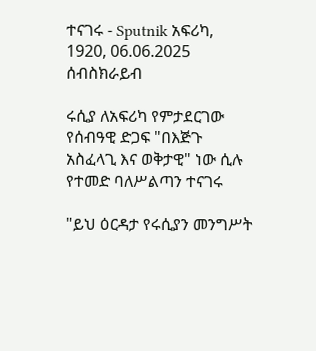ተናገሩ - Sputnik አፍሪካ, 1920, 06.06.2025
ሰብስክራይብ

ሩሲያ ለአፍሪካ የምታደርገው የሰብዓዊ ድጋፍ "በእጅጉ አስፈላጊ እና ወቅታዊ" ነው ሲሉ የተመድ ባለሥልጣን ተናገሩ

"ይህ ዕርዳታ የሩሲያን መንግሥት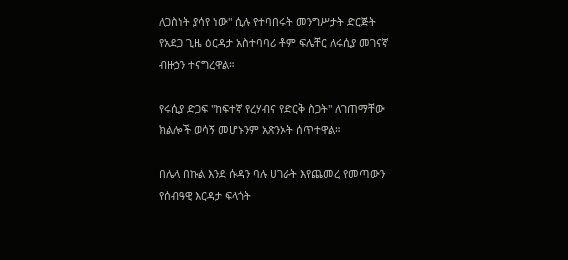ለጋስነት ያሳየ ነው" ሲሉ የተባበሩት መንግሥታት ድርጅት የአደጋ ጊዜ ዕርዳታ አስተባባሪ ቶም ፍሌቸር ለሩሲያ መገናኛ ብዙኃን ተናግረዋል።

የሩሲያ ድጋፍ "ከፍተኛ የረሃብና የድርቅ ስጋት" ለገጠማቸው ክልሎች ወሳኝ መሆኑንም አጽንኦት ሰጥተዋል።

በሌላ በኩል እንደ ሱዳን ባሉ ሀገራት እየጨመረ የመጣውን የሰብዓዊ እርዳታ ፍላጎት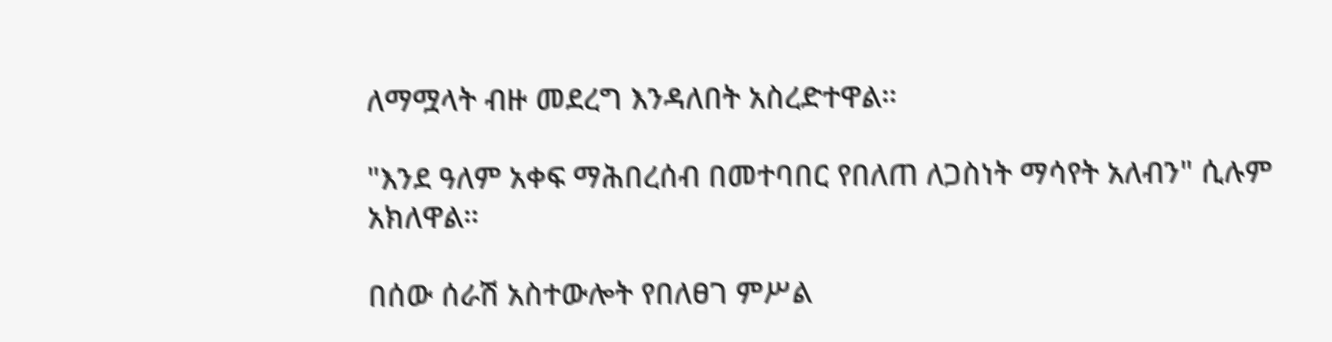ለማሟላት ብዙ መደረግ እንዳለበት አስረድተዋል።

"እንደ ዓለም አቀፍ ማሕበረሰብ በመተባበር የበለጠ ለጋስነት ማሳየት አለብን" ሲሉም አክለዋል።

በሰው ሰራሽ አስተውሎት የበለፀገ ምሥል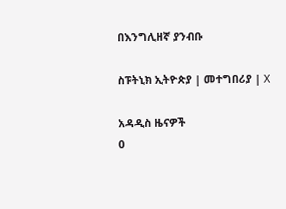በእንግሊዘኛ ያንብቡ

ስፑትኒክ ኢትዮጵያ | መተግበሪያ | X

አዳዲስ ዜናዎች
0